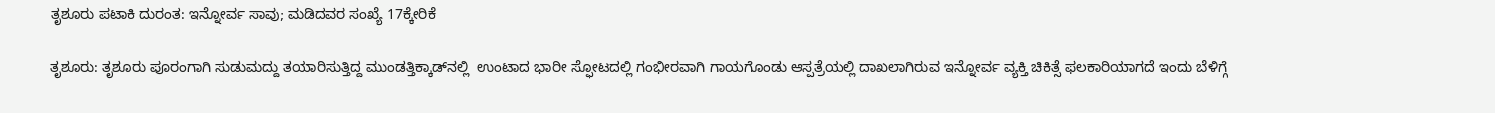ತೃಶೂರು ಪಟಾಕಿ ದುರಂತ: ಇನ್ನೋರ್ವ ಸಾವು; ಮಡಿದವರ ಸಂಖ್ಯೆ 17ಕ್ಕೇರಿಕೆ

ತೃಶೂರು: ತೃಶೂರು ಪೂರಂಗಾಗಿ ಸುಡುಮದ್ದು ತಯಾರಿಸುತ್ತಿದ್ದ ಮುಂಡತ್ತಿಕ್ಕಾಡ್‌ನಲ್ಲಿ  ಉಂಟಾದ ಭಾರೀ ಸ್ಫೋಟದಲ್ಲಿ ಗಂಭೀರವಾಗಿ ಗಾಯಗೊಂಡು ಆಸ್ಪತ್ರೆಯಲ್ಲಿ ದಾಖಲಾಗಿರುವ ಇನ್ನೋರ್ವ ವ್ಯಕ್ತಿ ಚಿಕಿತ್ಸೆ ಫಲಕಾರಿಯಾಗದೆ ಇಂದು ಬೆಳಿಗ್ಗೆ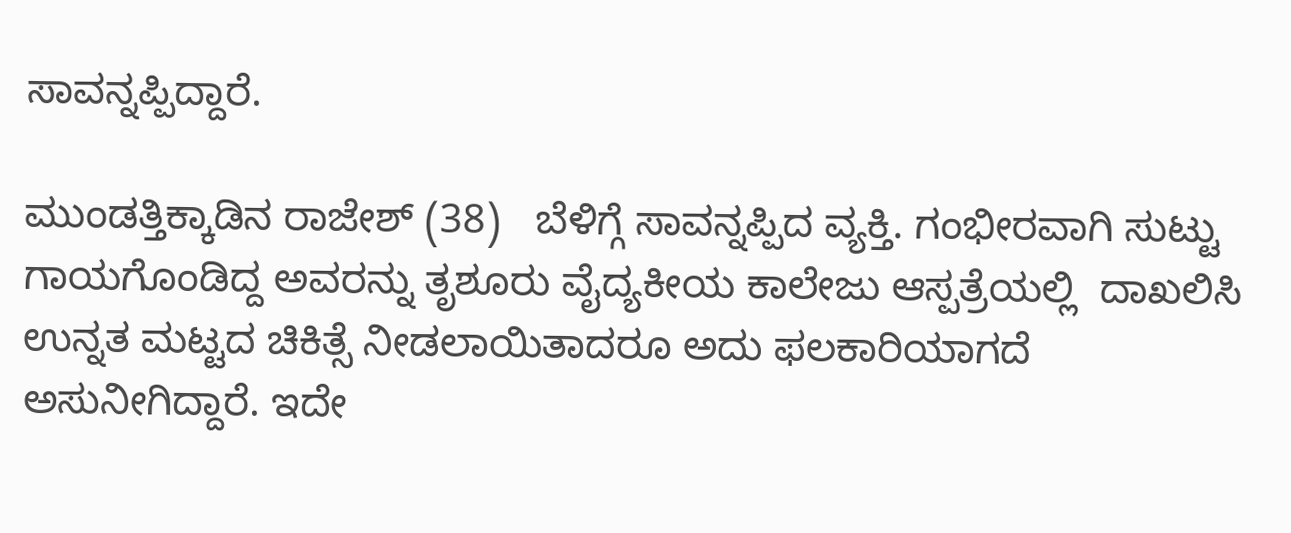ಸಾವನ್ನಪ್ಪಿದ್ದಾರೆ.

ಮುಂಡತ್ತಿಕ್ಕಾಡಿನ ರಾಜೇಶ್ (38)   ಬೆಳಿಗ್ಗೆ ಸಾವನ್ನಪ್ಪಿದ ವ್ಯಕ್ತಿ. ಗಂಭೀರವಾಗಿ ಸುಟ್ಟು ಗಾಯಗೊಂಡಿದ್ದ ಅವರನ್ನು ತೃಶೂರು ವೈದ್ಯಕೀಯ ಕಾಲೇಜು ಆಸ್ಪತ್ರೆಯಲ್ಲಿ  ದಾಖಲಿಸಿ ಉನ್ನತ ಮಟ್ಟದ ಚಿಕಿತ್ಸೆ ನೀಡಲಾಯಿತಾದರೂ ಅದು ಫಲಕಾರಿಯಾಗದೆ ಅಸುನೀಗಿದ್ದಾರೆ. ಇದೇ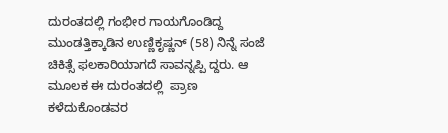ದುರಂತದಲ್ಲಿ ಗಂಭೀರ ಗಾಯಗೊಂಡಿದ್ದ ಮುಂಡತ್ತಿಕ್ಕಾಡಿನ ಉಣ್ಣಿಕೃಷ್ಣನ್ (58) ನಿನ್ನೆ ಸಂಜೆ ಚಿಕಿತ್ಸೆ ಫಲಕಾರಿಯಾಗದೆ ಸಾವನ್ನಪ್ಪಿ ದ್ದರು. ಆ ಮೂಲಕ ಈ ದುರಂತದಲ್ಲಿ  ಪ್ರಾಣ ಕಳೆದುಕೊಂಡವರ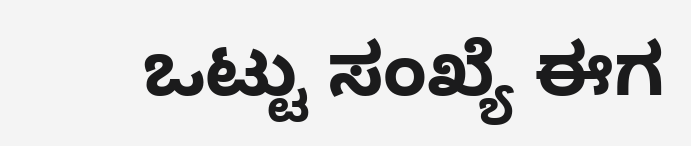ಒಟ್ಟು ಸಂಖ್ಯೆ ಈಗ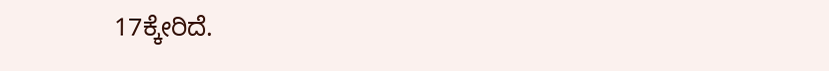17ಕ್ಕೇರಿದೆ.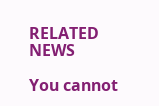RELATED NEWS

You cannot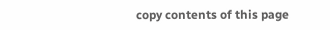copy contents of this page